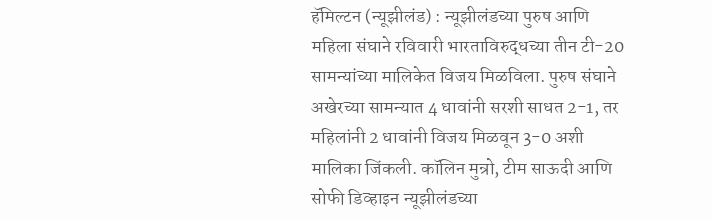हॅमिल्टन (न्यूझीलंड) : न्यूझीलंडच्या पुरुष आणि महिला संघाने रविवारी भारताविरुद्धच्या तीन टी-20 सामन्यांच्या मालिकेत विजय मिळविला. पुरुष संघाने अखेरच्या सामन्यात 4 धावांनी सरशी साधत 2-1, तर महिलांनी 2 धावांनी विजय मिळवून 3-0 अशी मालिका जिंकली. कॉलिन मुन्रो, टीम साऊदी आणि सोफी डिव्हाइन न्यूझीलंडच्या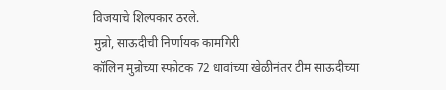विजयाचे शिल्पकार ठरले.
मुन्रो, साऊदीची निर्णायक कामगिरी
कॉलिन मुन्रोच्या स्फोटक 72 धावांच्या खेळीनंतर टीम साऊदीच्या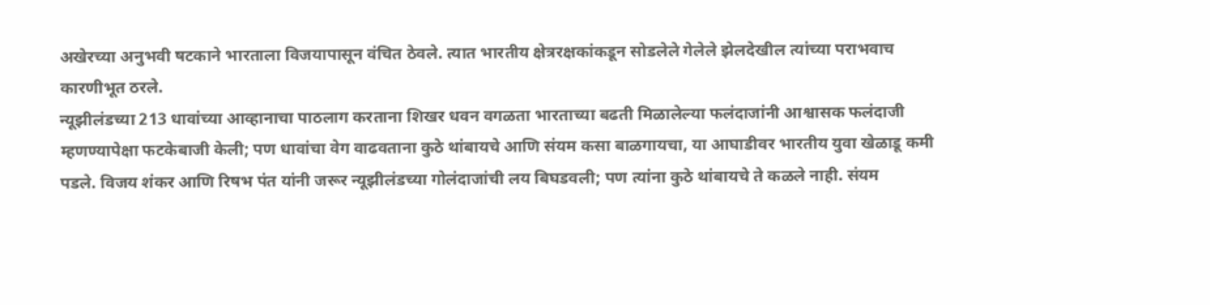अखेरच्या अनुभवी षटकाने भारताला विजयापासून वंचित ठेवले. त्यात भारतीय क्षेत्ररक्षकांकडून सोडलेले गेलेले झेलदेखील त्यांच्या पराभवाच कारणीभूत ठरले.
न्यूझीलंडच्या 213 धावांच्या आव्हानाचा पाठलाग करताना शिखर धवन वगळता भारताच्या बढती मिळालेल्या फलंदाजांनी आश्वासक फलंदाजी म्हणण्यापेक्षा फटकेबाजी केली; पण धावांचा वेग वाढवताना कुठे थांबायचे आणि संयम कसा बाळगायचा, या आघाडीवर भारतीय युवा खेळाडू कमी पडले. विजय शंकर आणि रिषभ पंत यांनी जरूर न्यूझीलंडच्या गोलंदाजांची लय बिघडवली; पण त्यांना कुठे थांबायचे ते कळले नाही. संयम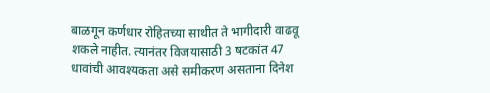बाळगून कर्णधार रोहितच्या साथीत ते भागीदारी वाढवू शकले नाहीत. त्यानंतर विजयासाठी 3 षटकांत 47 धावांची आवश्यकता असे समीकरण असताना दिनेश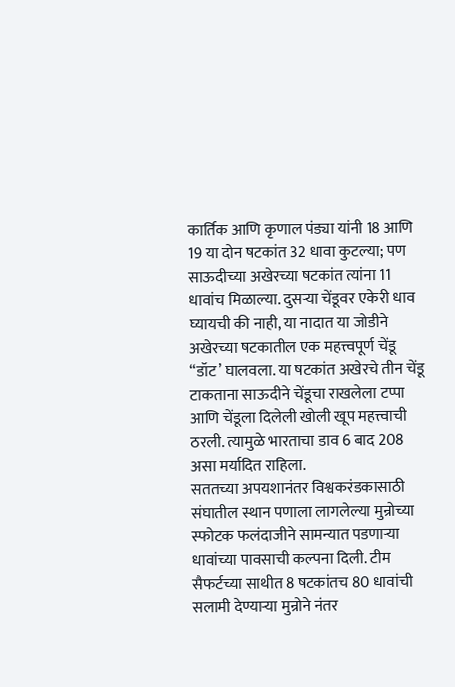कार्तिक आणि कृणाल पंड्या यांनी 18 आणि 19 या दोन षटकांत 32 धावा कुटल्या; पण साऊदीच्या अखेरच्या षटकांत त्यांना 11 धावांच मिळाल्या. दुसऱ्या चेंडूवर एकेरी धाव घ्यायची की नाही, या नादात या जोडीने अखेरच्या षटकातील एक महत्त्वपूर्ण चेंडू “डॉट’ घालवला. या षटकांत अखेरचे तीन चेंडू टाकताना साऊदीने चेंडूचा राखलेला टप्पा आणि चेंडूला दिलेली खोली खूप महत्त्वाची ठरली. त्यामुळे भारताचा डाव 6 बाद 208 असा मर्यादित राहिला.
सततच्या अपयशानंतर विश्वकरंडकासाठी संघातील स्थान पणाला लागलेल्या मुन्रोच्या स्फोटक फलंदाजीने सामन्यात पडणाऱ्या धावांच्या पावसाची कल्पना दिली. टीम सैफर्टच्या साथीत 8 षटकांतच 80 धावांची सलामी देण्याऱ्या मुन्रोने नंतर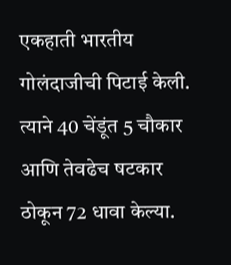एकहाती भारतीय गोलंदाजीची पिटाई केली. त्याने 40 चेंडूंत 5 चौकार आणि तेवढेच षटकार ठोकून 72 धावा केल्या.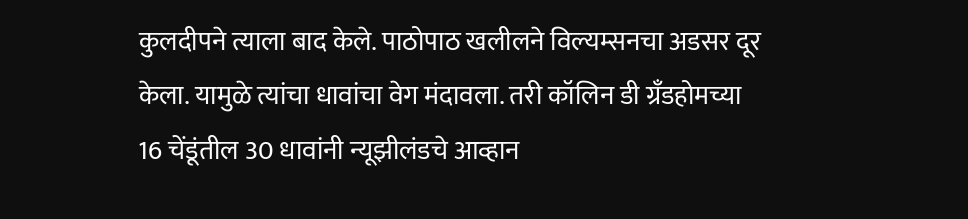कुलदीपने त्याला बाद केले. पाठोपाठ खलीलने विल्यम्सनचा अडसर दूर केला. यामुळे त्यांचा धावांचा वेग मंदावला. तरी कॉलिन डी ग्रॅंडहोमच्या 16 चेंडूंतील 30 धावांनी न्यूझीलंडचे आव्हान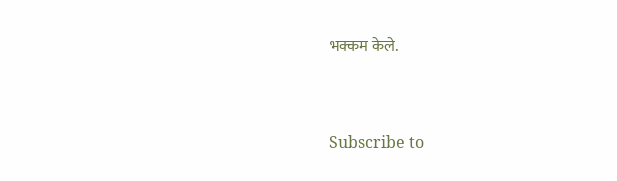भक्कम केले.



Subscribe to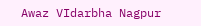Awaz VIdarbha Nagpur